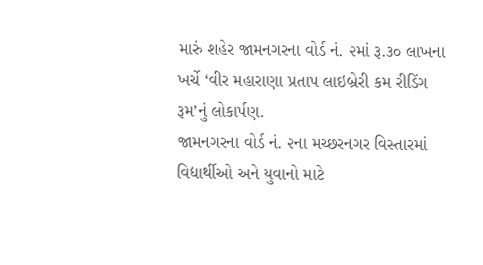મારું શહેર જામનગરના વોર્ડ નં. ૨માં રૂ.૩૦ લાખના ખર્ચે ‘વીર મહારાણા પ્રતાપ લાઇબ્રેરી કમ રીડિંગ રૂમ’નું લોકાર્પણ.
જામનગરના વોર્ડ નં. ૨ના મચ્છરનગર વિસ્તારમાં વિદ્યાર્થીઓ અને યુવાનો માટે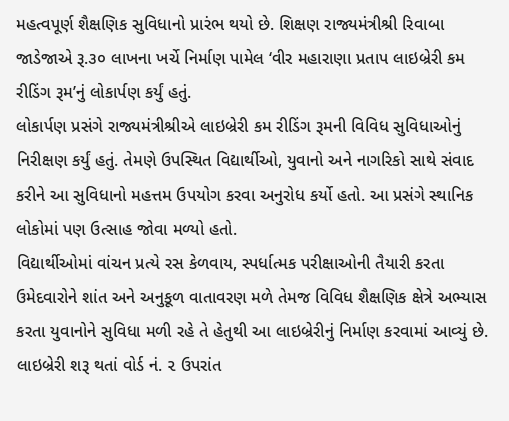મહત્વપૂર્ણ શૈક્ષણિક સુવિધાનો પ્રારંભ થયો છે. શિક્ષણ રાજ્યમંત્રીશ્રી રિવાબા જાડેજાએ રૂ.૩૦ લાખના ખર્ચે નિર્માણ પામેલ ‘વીર મહારાણા પ્રતાપ લાઇબ્રેરી કમ રીડિંગ રૂમ’નું લોકાર્પણ કર્યું હતું.
લોકાર્પણ પ્રસંગે રાજ્યમંત્રીશ્રીએ લાઇબ્રેરી કમ રીડિંગ રૂમની વિવિધ સુવિધાઓનું નિરીક્ષણ કર્યું હતું. તેમણે ઉપસ્થિત વિદ્યાર્થીઓ, યુવાનો અને નાગરિકો સાથે સંવાદ કરીને આ સુવિધાનો મહત્તમ ઉપયોગ કરવા અનુરોધ કર્યો હતો. આ પ્રસંગે સ્થાનિક લોકોમાં પણ ઉત્સાહ જોવા મળ્યો હતો.
વિદ્યાર્થીઓમાં વાંચન પ્રત્યે રસ કેળવાય, સ્પર્ધાત્મક પરીક્ષાઓની તૈયારી કરતા ઉમેદવારોને શાંત અને અનુકૂળ વાતાવરણ મળે તેમજ વિવિધ શૈક્ષણિક ક્ષેત્રે અભ્યાસ કરતા યુવાનોને સુવિધા મળી રહે તે હેતુથી આ લાઇબ્રેરીનું નિર્માણ કરવામાં આવ્યું છે.
લાઇબ્રેરી શરૂ થતાં વોર્ડ નં. ૨ ઉપરાંત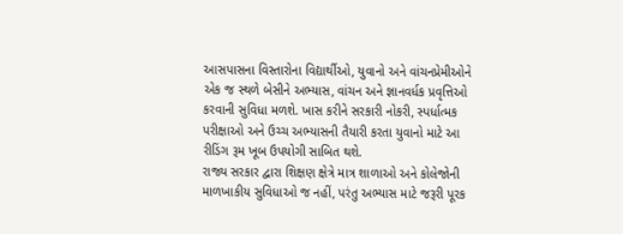આસપાસના વિસ્તારોના વિદ્યાર્થીઓ, યુવાનો અને વાંચનપ્રેમીઓને એક જ સ્થળે બેસીને અભ્યાસ, વાંચન અને જ્ઞાનવર્ધક પ્રવૃત્તિઓ કરવાની સુવિધા મળશે. ખાસ કરીને સરકારી નોકરી, સ્પર્ધાત્મક પરીક્ષાઓ અને ઉચ્ચ અભ્યાસની તૈયારી કરતા યુવાનો માટે આ રીડિંગ રૂમ ખૂબ ઉપયોગી સાબિત થશે.
રાજ્ય સરકાર દ્વારા શિક્ષણ ક્ષેત્રે માત્ર શાળાઓ અને કોલેજોની માળખાકીય સુવિધાઓ જ નહીં, પરંતુ અભ્યાસ માટે જરૂરી પૂરક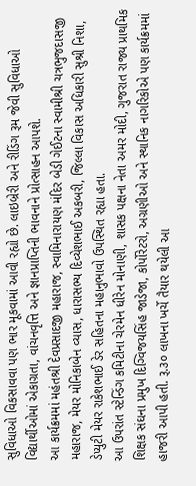સુવિધાઓ વિકસાવવા પણ ભાર મૂકવામાં આવી રહ્યો છે. લાઇબ્રેરી અને રીડિંગ રૂમ જેવી સુવિધાઓ વિદ્યાર્થીઓમાં એકાગ્રતા, વાંચનવૃત્તિ અને જ્ઞાનપ્રાપ્તિની ભાવનાને પ્રોત્સાહન આપશે.
આ કાર્યક્રમમાં મહંતશ્રી દેવપ્રસાદજી મહારાજ, સ્વામિનારાયણ મંદિર બેડી ગેઈટના સ્વામીશ્રી ચત્રભુજદાસજી મહારાજ, મેયર મોનિકાબેન વ્યાસ, ધારાસભ્ય દિવ્યેશભાઈ અકબરી, જિલ્લા વિકાસ અધિકારી સુશ્રી નિશા, ડેપ્યુટી મેયર રાકેશભાઈ ડેર સહિતના મહાનુભાવો ઉપસ્થિત રહ્યા હતા.
આ ઉપરાંત સ્ટેન્ડિંગ કમિટીના ચેરમેન ધીરેન મોનાણી, શાસક પક્ષના નેતા અમર મોદી, ગુજરાત રાજ્ય પ્રાથમિક શિક્ષક સંઘના પ્રમુખ દિગ્વિજયસિંહ જાડેજા, કોર્પોરેટરો, અગ્રણીઓ અને સ્થાનિક નાગરિકોએ પણ કાર્યક્રમમાં હાજરી આપી હતી. રૂ.૩૦ લાખના ખર્ચે તૈયાર થયેલી આ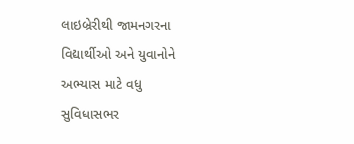લાઇબ્રેરીથી જામનગરના વિદ્યાર્થીઓ અને યુવાનોને અભ્યાસ માટે વધુ સુવિધાસભર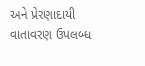અને પ્રેરણાદાયી વાતાવરણ ઉપલબ્ધ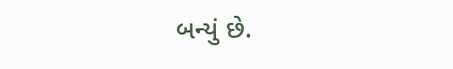બન્યું છે.